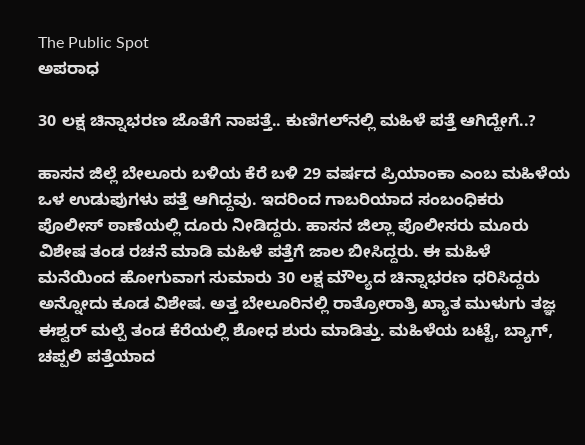The Public Spot
ಅಪರಾಧ

30 ಲಕ್ಷ ಚಿನ್ನಾಭರಣ ಜೊತೆಗೆ ನಾಪತ್ತೆ.. ಕುಣಿಗಲ್‌ನಲ್ಲಿ ಮಹಿಳೆ ಪತ್ತೆ ಆಗಿದ್ಹೇಗೆ..?

ಹಾಸನ ಜಿಲ್ಲೆ ಬೇಲೂರು ಬಳಿಯ ಕೆರೆ ಬಳಿ 29 ವರ್ಷದ ಪ್ರಿಯಾಂಕಾ ಎಂಬ ಮಹಿಳೆಯ ಒಳ ಉಡುಪುಗಳು ಪತ್ತೆ ಆಗಿದ್ದವು. ಇದರಿಂದ ಗಾಬರಿಯಾದ ಸಂಬಂಧಿಕರು ಪೊಲೀಸ್‌ ಠಾಣೆಯಲ್ಲಿ ದೂರು ನೀಡಿದ್ದರು. ಹಾಸನ ಜಿಲ್ಲಾ ಪೊಲೀಸರು ಮೂರು ವಿಶೇಷ ತಂಡ ರಚನೆ ಮಾಡಿ ಮಹಿಳೆ ಪತ್ತೆಗೆ ಜಾಲ ಬೀಸಿದ್ದರು. ಈ ಮಹಿಳೆ ಮನೆಯಿಂದ ಹೋಗುವಾಗ ಸುಮಾರು 30 ಲಕ್ಷ ಮೌಲ್ಯದ ಚಿನ್ನಾಭರಣ ಧರಿಸಿದ್ದರು ಅನ್ನೋದು ಕೂಡ ವಿಶೇಷ. ಅತ್ತ ಬೇಲೂರಿನಲ್ಲಿ ರಾತ್ರೋರಾತ್ರಿ ಖ್ಯಾತ ಮುಳುಗು ತಜ್ಞ ಈಶ್ವರ್ ಮಲ್ಪೆ ತಂಡ ಕೆರೆಯಲ್ಲಿ ಶೋಧ ಶುರು ಮಾಡಿತ್ತು. ಮಹಿಳೆಯ ಬಟ್ಟೆ, ಬ್ಯಾಗ್, ಚಪ್ಪಲಿ ಪತ್ತೆಯಾದ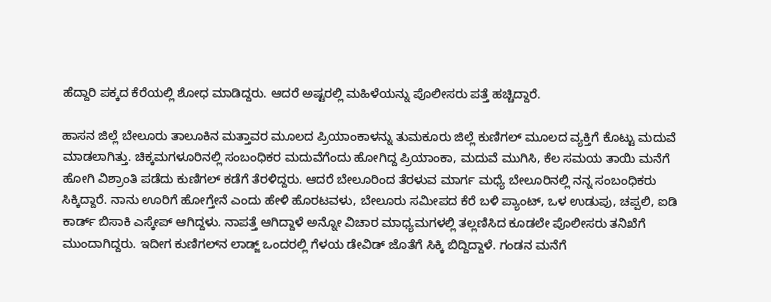ಹೆದ್ದಾರಿ ಪಕ್ಕದ ಕೆರೆಯಲ್ಲಿ ಶೋಧ ಮಾಡಿದ್ದರು. ಆದರೆ ಅಷ್ಟರಲ್ಲಿ ಮಹಿಳೆಯನ್ನು ಪೊಲೀಸರು ಪತ್ತೆ ಹಚ್ಚಿದ್ದಾರೆ.

ಹಾಸನ ಜಿಲ್ಲೆ ಬೇಲೂರು ತಾಲೂಕಿನ ಮತ್ತಾವರ ಮೂಲದ ಪ್ರಿಯಾಂಕಾಳನ್ನು ತುಮಕೂರು ಜಿಲ್ಲೆ ಕುಣಿಗಲ್‌ ಮೂಲದ ವ್ಯಕ್ತಿಗೆ ಕೊಟ್ಟು ಮದುವೆ ಮಾಡಲಾಗಿತ್ತು. ಚಿಕ್ಕಮಗಳೂರಿನಲ್ಲಿ ಸಂಬಂಧಿಕರ ಮದುವೆಗೆಂದು ಹೋಗಿದ್ದ ಪ್ರಿಯಾಂಕಾ, ಮದುವೆ ಮುಗಿಸಿ, ಕೆಲ ಸಮಯ ತಾಯಿ ಮನೆಗೆ ಹೋಗಿ ವಿಶ್ರಾಂತಿ ಪಡೆದು ಕುಣಿಗಲ್‌ ಕಡೆಗೆ ತೆರಳಿದ್ದರು. ಆದರೆ ಬೇಲೂರಿಂದ ತೆರಳುವ ಮಾರ್ಗ ಮಧ್ಯೆ ಬೇಲೂರಿನಲ್ಲಿ ನನ್ನ ಸಂಬಂಧಿಕರು ಸಿಕ್ಕಿದ್ದಾರೆ. ನಾನು ಊರಿಗೆ ಹೋಗ್ತೇನೆ ಎಂದು ಹೇಳಿ ಹೊರಟವಳು, ಬೇಲೂರು ಸಮೀಪದ ಕೆರೆ ಬಳಿ ಪ್ಯಾಂಟ್‌, ಒಳ ಉಡುಪು, ಚಪ್ಪಲಿ, ಐಡಿ ಕಾರ್ಡ್‌ ಬಿಸಾಕಿ ಎಸ್ಕೇಪ್‌ ಆಗಿದ್ದಳು. ನಾಪತ್ತೆ ಆಗಿದ್ದಾಳೆ ಅನ್ನೋ ವಿಚಾರ ಮಾಧ್ಯಮಗಳಲ್ಲಿ ತಲ್ಲಣಿಸಿದ ಕೂಡಲೇ ಪೊಲೀಸರು ತನಿಖೆಗೆ ಮುಂದಾಗಿದ್ದರು. ಇದೀಗ ಕುಣಿಗಲ್‌ನ ಲಾಡ್ಜ್‌ ಒಂದರಲ್ಲಿ ಗೆಳಯ ಡೇವಿಡ್‌ ಜೊತೆಗೆ ಸಿಕ್ಕಿ ಬಿದ್ದಿದ್ದಾಳೆ. ಗಂಡನ ಮನೆಗೆ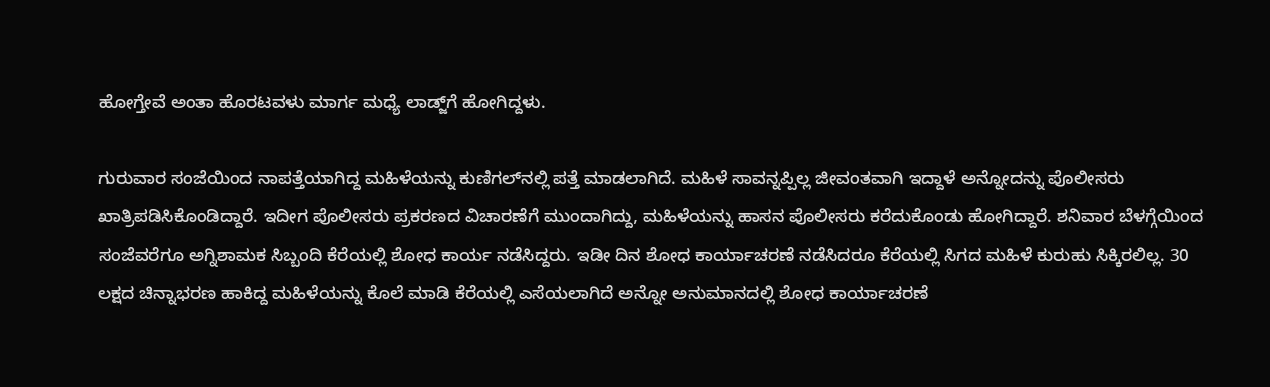ಹೋಗ್ತೇವೆ ಅಂತಾ ಹೊರಟವಳು ಮಾರ್ಗ ಮಧ್ಯೆ ಲಾಡ್ಜ್‌ಗೆ ಹೋಗಿದ್ದಳು.

ಗುರುವಾರ ಸಂಜೆಯಿಂದ ನಾಪತ್ತೆಯಾಗಿದ್ದ ಮಹಿಳೆಯನ್ನು ಕುಣಿಗಲ್‌ನಲ್ಲಿ ಪತ್ತೆ ಮಾಡಲಾಗಿದೆ. ಮಹಿಳೆ ಸಾವನ್ನಪ್ಪಿಲ್ಲ ಜೀವಂತವಾಗಿ ಇದ್ದಾಳೆ ಅನ್ನೋದನ್ನು ಪೊಲೀಸರು ಖಾತ್ರಿಪಡಿಸಿಕೊಂಡಿದ್ದಾರೆ. ಇದೀಗ ಪೊಲೀಸರು ಪ್ರಕರಣದ ವಿಚಾರಣೆಗೆ ಮುಂದಾಗಿದ್ದು, ಮಹಿಳೆಯನ್ನು ಹಾಸನ ಪೊಲೀಸರು ಕರೆದುಕೊಂಡು ಹೋಗಿದ್ದಾರೆ. ಶನಿವಾರ ಬೆಳಗ್ಗೆಯಿಂದ ಸಂಜೆವರೆಗೂ ಅಗ್ನಿಶಾಮಕ ಸಿಬ್ಬಂದಿ ಕೆರೆಯಲ್ಲಿ ಶೋಧ ಕಾರ್ಯ ನಡೆಸಿದ್ದರು. ಇಡೀ‌ ದಿನ ಶೋಧ ಕಾರ್ಯಾಚರಣೆ ನಡೆಸಿದರೂ ಕೆರೆಯಲ್ಲಿ ಸಿಗದ ಮಹಿಳೆ ಕುರುಹು ಸಿಕ್ಕಿರಲಿಲ್ಲ. 30 ಲಕ್ಷದ ಚಿನ್ನಾಭರಣ ಹಾಕಿದ್ದ ಮಹಿಳೆಯನ್ನು ಕೊಲೆ ಮಾಡಿ‌ ಕೆರೆಯಲ್ಲಿ ಎಸೆಯಲಾಗಿದೆ ಅನ್ನೋ ಅನುಮಾನದಲ್ಲಿ ಶೋಧ ಕಾರ್ಯಾಚರಣೆ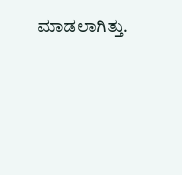ಮಾಡಲಾಗಿತ್ತು.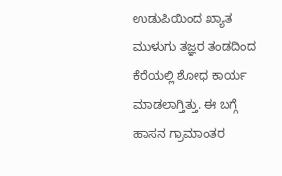ಉಡುಪಿಯಿಂದ ಖ್ಯಾತ ಮುಳುಗು ತಜ್ಞರ ತಂಡದಿಂದ‌ ಕೆರೆಯಲ್ಲಿ ಶೋಧ ಕಾರ್ಯ ಮಾಡಲಾಗ್ತಿತ್ತು. ಈ ಬಗ್ಗೆ ಹಾಸನ ಗ್ರಾಮಾಂತರ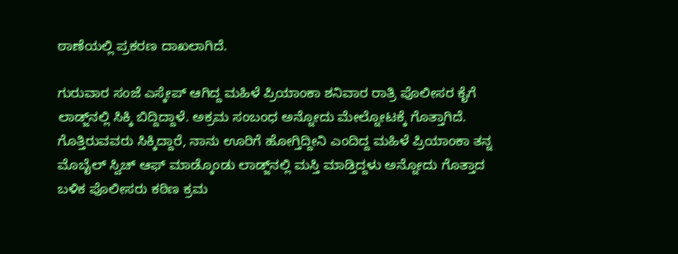ಠಾಣೆಯಲ್ಲಿ ಪ್ರಕರಣ ದಾಖಲಾಗಿದೆ.

ಗುರುವಾರ ಸಂಜೆ ಎಸ್ಕೇಪ್‌ ಆಗಿದ್ದ ಮಹಿಳೆ ಪ್ರಿಯಾಂಕಾ ಶನಿವಾರ ರಾತ್ರಿ ಪೊಲೀಸರ ಕೈಗೆ ಲಾಡ್ಜ್‌ನಲ್ಲಿ ಸಿಕ್ಕಿ ಬಿದ್ದಿದ್ದಾಳೆ. ಅಕ್ರಮ ಸಂಬಂಧ ಅನ್ನೋದು ಮೇಲ್ನೋಟಕ್ಕೆ ಗೊತ್ತಾಗಿದೆ. ಗೊತ್ತಿರುವವರು ಸಿಕ್ಕಿದ್ದಾರೆ, ನಾನು ಊರಿಗೆ ಹೋಗ್ತಿದ್ದೀನಿ ಎಂದಿದ್ದ ಮಹಿಳೆ ಪ್ರಿಯಾಂಕಾ ತನ್ನ ಮೊಬೈಲ್‌ ಸ್ವಿಚ್‌ ಆಫ್‌ ಮಾಡ್ಕೊಂಡು ಲಾಡ್ಜ್‌ನಲ್ಲಿ ಮಸ್ತಿ ಮಾಡ್ತಿದ್ದಳು ಅನ್ನೋದು ಗೊತ್ತಾದ ಬಳಿಕ ಪೊಲೀಸರು ಕಠಿಣ ಕ್ರಮ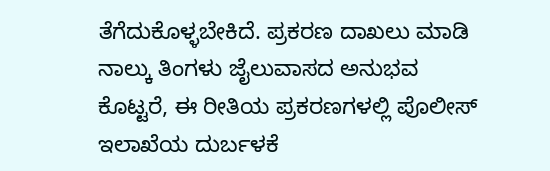ತೆಗೆದುಕೊಳ್ಳಬೇಕಿದೆ. ಪ್ರಕರಣ ದಾಖಲು ಮಾಡಿ ನಾಲ್ಕು ತಿಂಗಳು ಜೈಲುವಾಸದ ಅನುಭವ ಕೊಟ್ಟರೆ, ಈ ರೀತಿಯ ಪ್ರಕರಣಗಳಲ್ಲಿ ಪೊಲೀಸ್‌ ಇಲಾಖೆಯ ದುರ್ಬಳಕೆ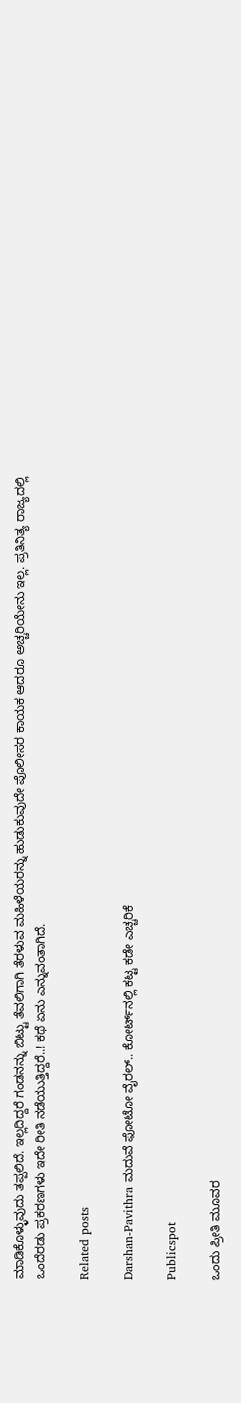ಮಾಡಿಕೊಳ್ಳುವುದು ತಪ್ಪಲಿದೆ. ಇಲ್ಲದಿದ್ದರೆ ಗಂಡನನ್ನು ಬಿಟ್ಟು ತೆವಲಿಗಾಗಿ ತೆರಳುವ ಮಹಿಳೆಯರನ್ನು ಹುಡುಕುವುದೇ ಪೊಲೀಸರ ಕಾಯಕ ಆದರೂ ಅಚ್ಚರಿಯೇನು ಇಲ್ಲ. ಪ್ರತಿನಿತ್ಯ ರಾಜ್ಯದಲ್ಲಿ ಒಂದೆರಡು ಪ್ರಕರಣಗಳು ಇದೇ ರೀತಿ ನಡೆಯುತ್ತಿದ್ದರೆ..! ಕಥೆ ಏನು ಎನ್ನುವಂತಾಗಿದೆ.

Related posts

Darshan-Pavithra ಮದುವೆ ಫೋಟೋ ವೈರಲ್‌.. ಕೋರ್ಟ್‌ನಲ್ಲಿ ಕಟ್ಟ ಕಡೇ ಎಚ್ಚರಿಕೆ

Publicspot

ಒಂದು ಪ್ರೀತಿ ಮೂವರ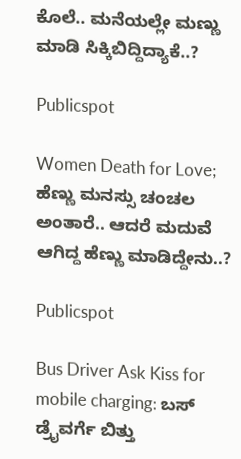ಕೊಲೆ.. ಮನೆಯಲ್ಲೇ ಮಣ್ಣು ಮಾಡಿ ಸಿಕ್ಕಿಬಿದ್ದಿದ್ಯಾಕೆ..?

Publicspot

Women Death for Love; ಹೆಣ್ಣು ಮನಸ್ಸು ಚಂಚಲ ಅಂತಾರೆ.. ಆದರೆ ಮದುವೆ ಆಗಿದ್ದ ಹೆಣ್ಣು ಮಾಡಿದ್ದೇನು..?

Publicspot

Bus Driver Ask Kiss for mobile charging: ಬಸ್ ಡ್ರೈವರ್ಗೆ ಬಿತ್ತು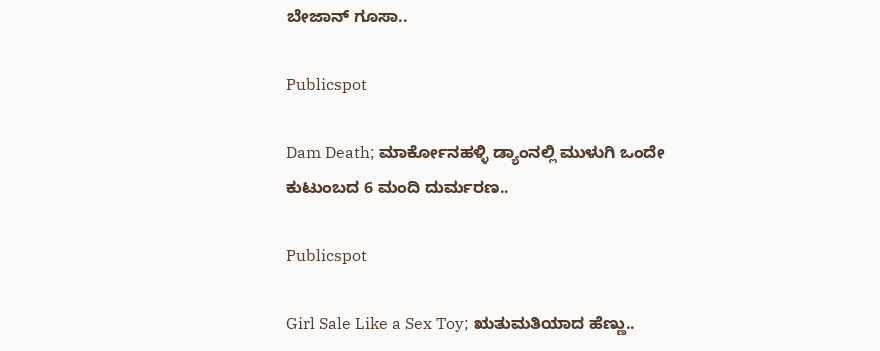ಬೇಜಾನ್ ಗೂಸಾ..

Publicspot

Dam Death; ಮಾರ್ಕೋನಹಳ್ಳಿ ಡ್ಯಾಂನಲ್ಲಿ ಮುಳುಗಿ ಒಂದೇ ಕುಟುಂಬದ 6 ಮಂದಿ ದುರ್ಮರಣ..

Publicspot

Girl Sale Like a Sex Toy; ಋತುಮತಿಯಾದ ಹೆಣ್ಣು..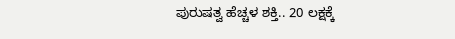ಪುರುಷತ್ವ ಹೆಚ್ಚಳ ಶಕ್ತಿ.. 20 ಲಕ್ಷಕ್ಕೆ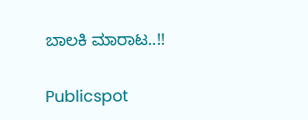ಬಾಲಕಿ ಮಾರಾಟ..!!

Publicspot